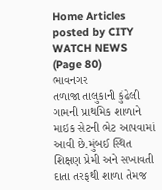Home Articles posted by CITY WATCH NEWS (Page 80)
ભાવનગર
તળાજા તાલુકાની કુંઢેલી ગામની પ્રાથમિક શાળાને માઇક સેટની ભેટ આપવામાં આવી છે.મુંબઈ સ્થિત શિક્ષણ પ્રેમી અને સખાવતી દાતા તરફથી શાળા તેમજ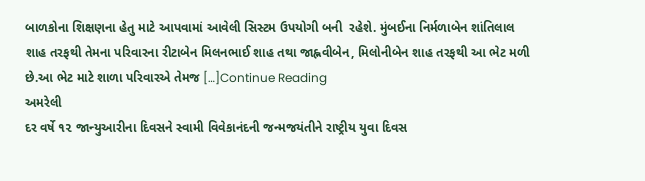બાળકોના શિક્ષણના હેતુ માટે આપવામાં આવેલી સિસ્ટમ ઉપયોગી બની  રહેશે. મુંબઈના નિર્મળાબેન શાંતિલાલ શાહ તરફથી તેમના પરિવારના રીટાબેન મિલનભાઈ શાહ તથા જાહ્નવીબેન, મિલોનીબેન શાહ તરફથી આ ભેટ મળી છે.આ ભેટ માટે શાળા પરિવારએ તેમજ […]Continue Reading
અમરેલી
દર વર્ષે ૧૨ જાન્યુઆરીના દિવસને સ્વામી વિવેકાનંદની જન્મજયંતીને રાષ્ટ્રીય યુવા દિવસ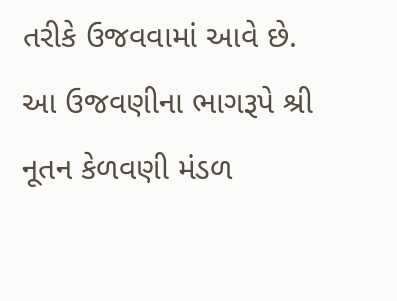તરીકે ઉજવવામાં આવે છે. આ ઉજવણીના ભાગરૂપે શ્રી નૂતન કેળવણી મંડળ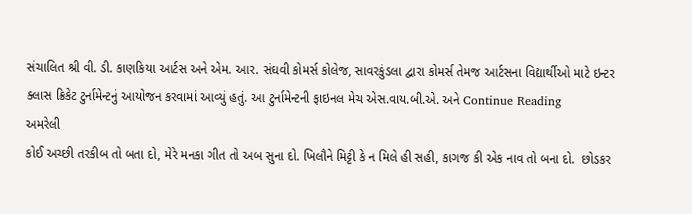સંચાલિત શ્રી વી. ડી. કાણકિયા આર્ટસ અને એમ. આર. સંઘવી કોમર્સ કોલેજ, સાવરકુંડલા દ્વારા કોમર્સ તેમજ આર્ટસના વિદ્યાર્થીઓ માટે ઇન્ટર ક્લાસ ક્રિકેટ ટુર્નામેન્ટનું આયોજન કરવામાં આવ્યું હતું. આ ટુર્નામેન્ટની ફાઇનલ મેચ એસ.વાય.બી.એ. અને Continue Reading
અમરેલી
કોઈ અચ્છી તરકીબ તો બતા દો, મેરે મનકા ગીત તો અબ સુના દો. ખિલૌને મિટ્ટી કે ન મિલે હી સહી, કાગજ કી એક નાવ તો બના દો.  છોડકર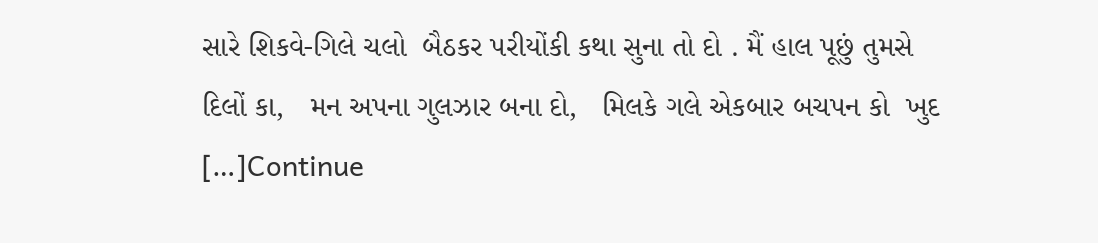સારે શિકવે-ગિલે ચલો  બૈઠકર પરીયોંકી કથા સુના તો દો . મૈં હાલ પૂછું તુમસે દિલોં કા,   મન અપના ગુલઝાર બના દો,   મિલકે ગલે એકબાર બચપન કો  ખુદ […]Continue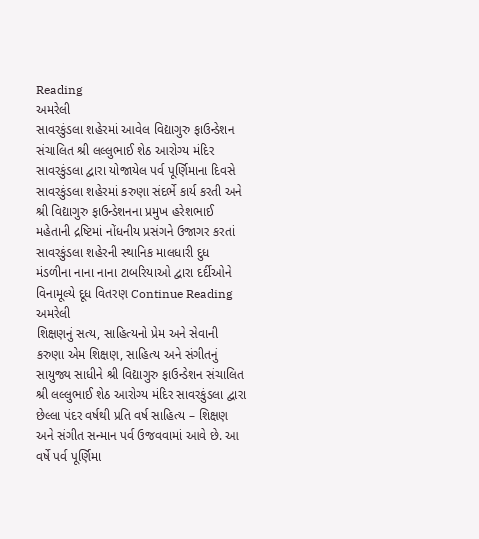Reading
અમરેલી
સાવરકુંડલા શહેરમાં આવેલ વિદ્યાગુરુ ફાઉન્ડેશન સંચાલિત શ્રી લલ્લુભાઈ શેઠ આરોગ્ય મંદિર સાવરકુંડલા દ્વારા યોજાયેલ પર્વ પૂર્ણિમાના દિવસે સાવરકુંડલા શહેરમાં કરુણા સંદર્ભે કાર્ય કરતી અને શ્રી વિદ્યાગુરુ ફાઉન્ડેશનના પ્રમુખ હરેશભાઈ મહેતાની દ્રષ્ટિમાં નોંધનીય પ્રસંગને ઉજાગર કરતાં સાવરકુંડલા શહેરની સ્થાનિક માલધારી દુધ મંડળીના નાના નાના ટાબરિયાઓ દ્વારા દર્દીઓને વિનામૂલ્યે દૂધ વિતરણ Continue Reading
અમરેલી
શિક્ષણનું સત્ય, સાહિત્યનો પ્રેમ અને સેવાની કરુણા એમ શિક્ષણ, સાહિત્ય અને સંગીતનું સાયુજ્ય સાધીને શ્રી વિદ્યાગુરુ ફાઉન્ડેશન સંચાલિત શ્રી લલ્લુભાઈ શેઠ આરોગ્ય મંદિર સાવરકુંડલા દ્વારા છેલ્લા પંદર વર્ષથી પ્રતિ વર્ષ સાહિત્ય – શિક્ષણ અને સંગીત સન્માન પર્વ ઉજવવામાં આવે છે. આ વર્ષે પર્વ પૂર્ણિમા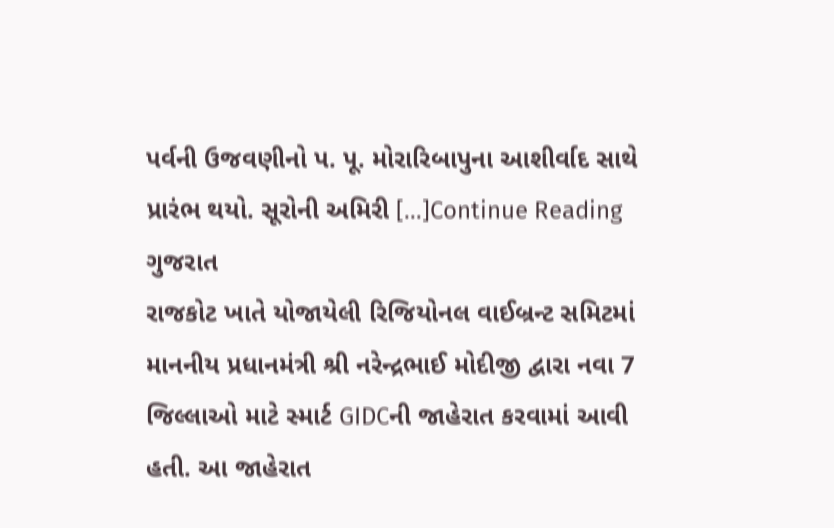પર્વની ઉજવણીનો પ. પૂ. મોરારિબાપુના આશીર્વાદ સાથે પ્રારંભ થયો. સૂરોની અમિરી […]Continue Reading
ગુજરાત
રાજકોટ ખાતે યોજાયેલી રિજિયોનલ વાઈબ્રન્ટ સમિટમાં માનનીય પ્રધાનમંત્રી શ્રી નરેન્દ્રભાઈ મોદીજી દ્વારા નવા 7 જિલ્લાઓ માટે સ્માર્ટ GIDCની જાહેરાત કરવામાં આવી હતી. આ જાહેરાત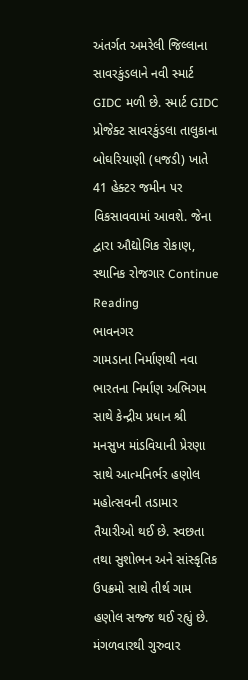અંતર્ગત અમરેલી જિલ્લાના સાવરકુંડલાને નવી સ્માર્ટ GIDC મળી છે. સ્માર્ટ GIDC પ્રોજેક્ટ સાવરકુંડલા તાલુકાના બોઘરિયાણી (ધજડી) ખાતે 41 હેક્ટર જમીન પર વિકસાવવામાં આવશે. જેના દ્વારા ઔદ્યોગિક રોકાણ, સ્થાનિક રોજગાર Continue Reading
ભાવનગર
ગામડાના નિર્માણથી નવા ભારતના નિર્માણ અભિગમ સાથે કેન્દ્રીય પ્રધાન શ્રી મનસુખ માંડવિયાની પ્રેરણા સાથે આત્મનિર્ભર હણોલ મહોત્સવની તડામાર તૈયારીઓ થઈ છે. સ્વછતા તથા સુશોભન અને સાંસ્કૃતિક ઉપક્રમો સાથે તીર્થ ગામ હણોલ સજ્જ થઈ રહ્યું છે. મંગળવારથી ગુરુવાર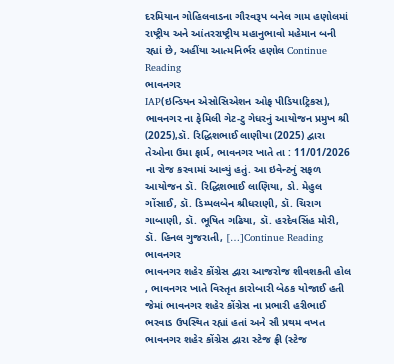દરમિયાન ગોહિલવાડના ગૌરવરૂપ બનેલ ગામ હણોલમાં રાષ્ટ્રીય અને આંતરરાષ્ટ્રીય મહાનુભાવો મહેમાન બની રહ્યાં છે, અહીંયા આત્મનિર્ભર હણોલ Continue Reading
ભાવનગર
IAP(ઇન્ડિયન એસોસિએશન ઓફ પીડિયાટ્રિકસ), ભાવનગર ના ફેમિલી ગેટ-ટુ ગેધરનું આયોજન પ્રમુખ શ્રી (2025),ડૉ. રિદ્ધિશભાઈ લાણીયા (2025) દ્વારા તેઓના ઉમા ફાર્મ, ભાવનગર ખાતે તા : 11/01/2026 ના રોજ કરવામાં આવ્યું હતું. આ ઇવેન્ટનું સફળ આયોજન ડૉ. રિદ્ધિશભાઈ લાણિયા, ડો. મેહુલ ગોંસાઈ, ડૉ. ડિમ્પલબેન શ્રીધરાણી, ડૉ. ચિરાગ ગાબાણી, ડૉ. ભૂષિત ગઢિયા, ડૉ. હરદેવસિંહ મોરી, ડૉ. હિનલ ગુજરાતી, […]Continue Reading
ભાવનગર
ભાવનગર શહેર કોંગ્રેસ દ્વારા આજરોજ શીવશકતી હોલ , ભાવનગર ખાતે વિસ્તૃત કારોબારી બેઠક યોજાઈ હતી જેમાં ભાવનગર શહેર કોંગ્રેસ ના પ્રભારી હરીભાઈ ભરવાડ ઉપસ્થિત રહ્યાં હતાં અને સૌ પ્રથમ વખત ભાવનગર શહેર કોંગ્રેસ દ્વારા સ્ટેજ ફ્રી (સ્ટેજ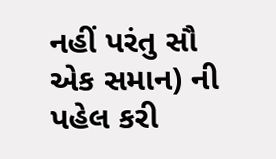નહીં પરંતુ સૌ એક સમાન) ની પહેલ કરી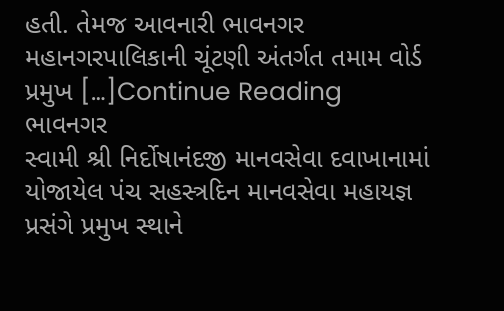હતી. તેમજ આવનારી ભાવનગર મહાનગરપાલિકાની ચૂંટણી અંતર્ગત તમામ વોર્ડ પ્રમુખ […]Continue Reading
ભાવનગર
સ્વામી શ્રી નિર્દોષાનંદજી માનવસેવા દવાખાનામાં યોજાયેલ પંચ સહસ્ત્રદિન માનવસેવા મહાયજ્ઞ પ્રસંગે પ્રમુખ સ્થાને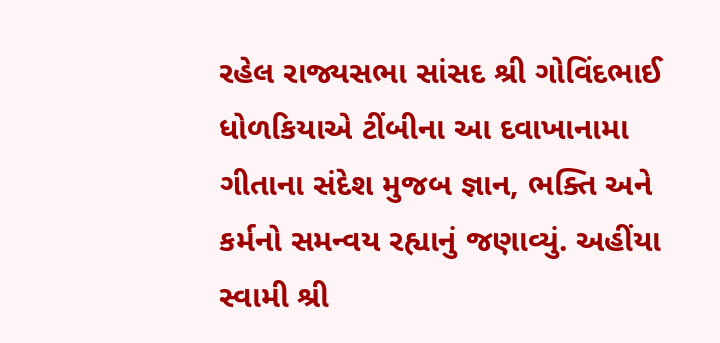રહેલ રાજ્યસભા સાંસદ શ્રી ગોવિંદભાઈ ધોળકિયાએ ટીંબીના આ દવાખાનામા ગીતાના સંદેશ મુજબ જ્ઞાન, ભક્તિ અને કર્મનો સમન્વય રહ્યાનું જણાવ્યું. અહીંયા સ્વામી શ્રી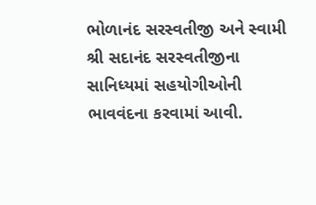ભોળાનંદ સરસ્વતીજી અને સ્વામી શ્રી સદાનંદ સરસ્વતીજીના સાનિધ્યમાં સહયોગીઓની ભાવવંદના કરવામાં આવી.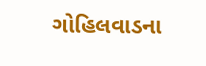ગોહિલવાડના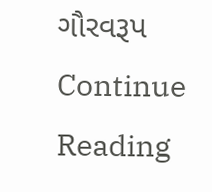ગૌરવરૂપ Continue Reading